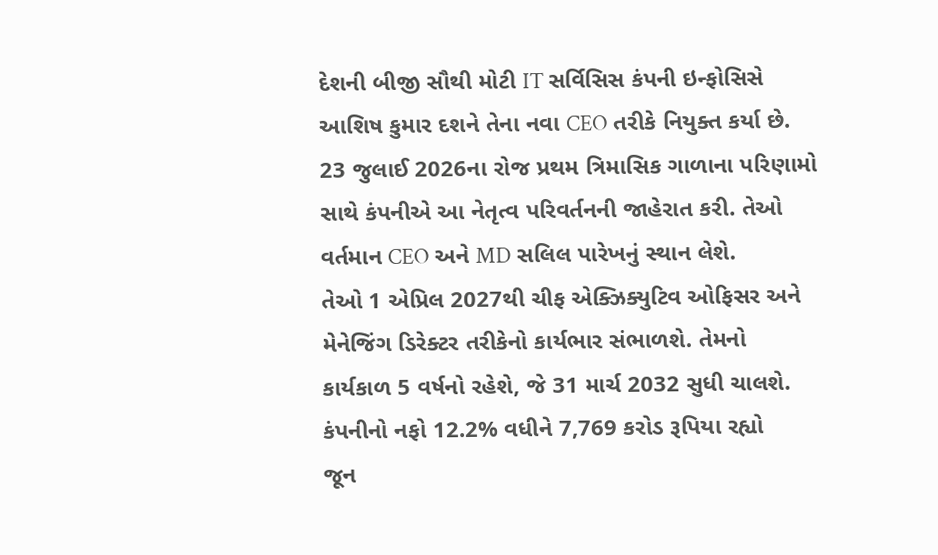દેશની બીજી સૌથી મોટી IT સર્વિસિસ કંપની ઇન્ફોસિસે આશિષ કુમાર દશને તેના નવા CEO તરીકે નિયુક્ત કર્યા છે. 23 જુલાઈ 2026ના રોજ પ્રથમ ત્રિમાસિક ગાળાના પરિણામો સાથે કંપનીએ આ નેતૃત્વ પરિવર્તનની જાહેરાત કરી. તેઓ વર્તમાન CEO અને MD સલિલ પારેખનું સ્થાન લેશે.
તેઓ 1 એપ્રિલ 2027થી ચીફ એક્ઝિક્યુટિવ ઓફિસર અને મેનેજિંગ ડિરેક્ટર તરીકેનો કાર્યભાર સંભાળશે. તેમનો કાર્યકાળ 5 વર્ષનો રહેશે, જે 31 માર્ચ 2032 સુધી ચાલશે.
કંપનીનો નફો 12.2% વધીને 7,769 કરોડ રૂપિયા રહ્યો
જૂન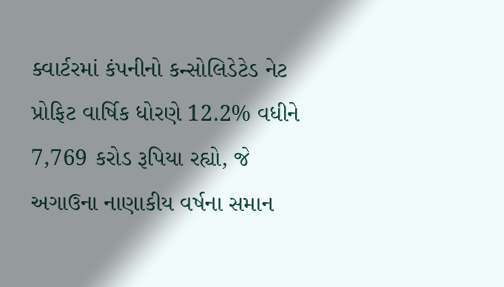ક્વાર્ટરમાં કંપનીનો કન્સોલિડેટેડ નેટ પ્રોફિટ વાર્ષિક ધોરણે 12.2% વધીને 7,769 કરોડ રૂપિયા રહ્યો, જે અગાઉના નાણાકીય વર્ષના સમાન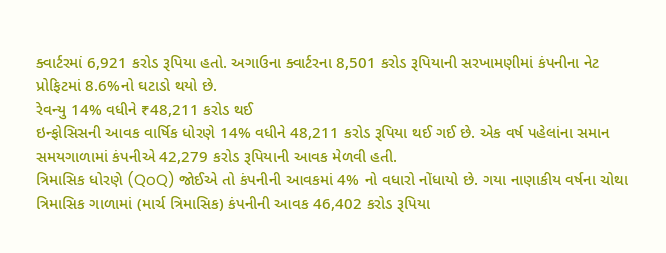ક્વાર્ટરમાં 6,921 કરોડ રૂપિયા હતો. અગાઉના ક્વાર્ટરના 8,501 કરોડ રૂપિયાની સરખામણીમાં કંપનીના નેટ પ્રોફિટમાં 8.6%નો ઘટાડો થયો છે.
રેવન્યુ 14% વધીને ₹48,211 કરોડ થઈ
ઇન્ફોસિસની આવક વાર્ષિક ધોરણે 14% વધીને 48,211 કરોડ રૂપિયા થઈ ગઈ છે. એક વર્ષ પહેલાંના સમાન સમયગાળામાં કંપનીએ 42,279 કરોડ રૂપિયાની આવક મેળવી હતી.
ત્રિમાસિક ધોરણે (QoQ) જોઈએ તો કંપનીની આવકમાં 4% નો વધારો નોંધાયો છે. ગયા નાણાકીય વર્ષના ચોથા ત્રિમાસિક ગાળામાં (માર્ચ ત્રિમાસિક) કંપનીની આવક 46,402 કરોડ રૂપિયા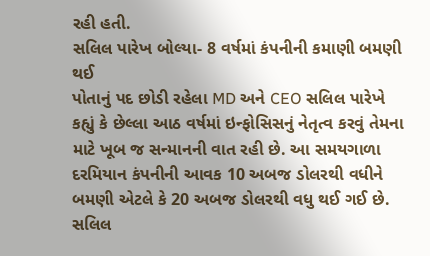રહી હતી.
સલિલ પારેખ બોલ્યા- 8 વર્ષમાં કંપનીની કમાણી બમણી થઈ
પોતાનું પદ છોડી રહેલા MD અને CEO સલિલ પારેખે કહ્યું કે છેલ્લા આઠ વર્ષમાં ઇન્ફોસિસનું નેતૃત્વ કરવું તેમના માટે ખૂબ જ સન્માનની વાત રહી છે. આ સમયગાળા દરમિયાન કંપનીની આવક 10 અબજ ડોલરથી વધીને બમણી એટલે કે 20 અબજ ડોલરથી વધુ થઈ ગઈ છે.
સલિલ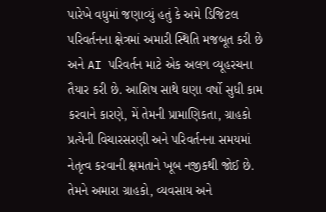પારેખે વધુમાં જણાવ્યું હતું કે અમે ડિજિટલ પરિવર્તનના ક્ષેત્રમાં અમારી સ્થિતિ મજબૂત કરી છે અને AI પરિવર્તન માટે એક અલગ વ્યૂહરચના તૈયાર કરી છે. આશિષ સાથે ઘણા વર્ષો સુધી કામ કરવાને કારણે, મેં તેમની પ્રામાણિકતા, ગ્રાહકો પ્રત્યેની વિચારસરણી અને પરિવર્તનના સમયમાં નેતૃત્વ કરવાની ક્ષમતાને ખૂબ નજીકથી જોઈ છે. તેમને અમારા ગ્રાહકો, વ્યવસાય અને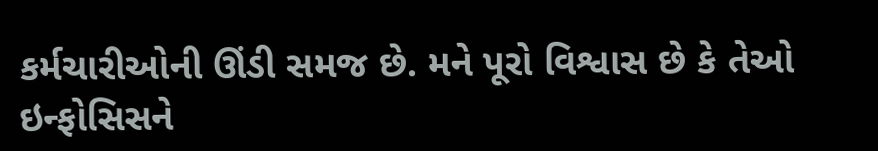કર્મચારીઓની ઊંડી સમજ છે. મને પૂરો વિશ્વાસ છે કે તેઓ ઇન્ફોસિસને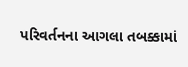પરિવર્તનના આગલા તબક્કામાં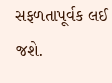સફળતાપૂર્વક લઈ જશે.